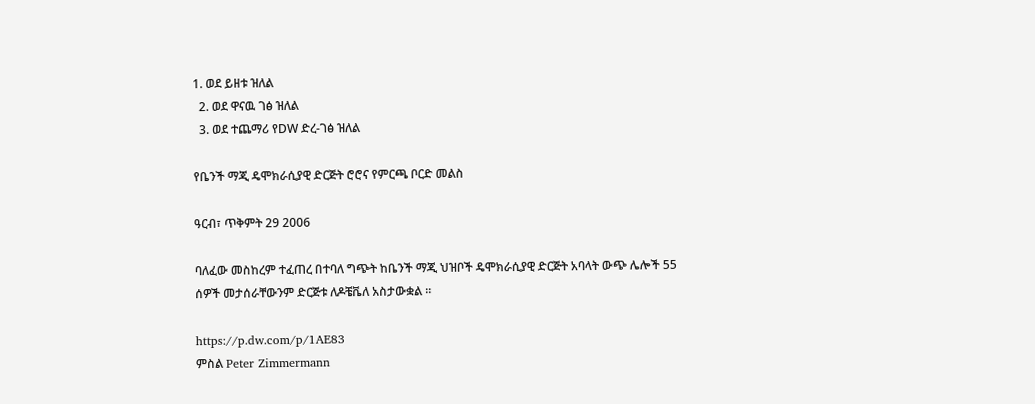1. ወደ ይዘቱ ዝለል
  2. ወደ ዋናዉ ገፅ ዝለል
  3. ወደ ተጨማሪ የDW ድረ-ገፅ ዝለል

የቤንች ማጂ ዴሞክራሲያዊ ድርጅት ሮሮና የምርጫ ቦርድ መልስ

ዓርብ፣ ጥቅምት 29 2006

ባለፈው መስከረም ተፈጠረ በተባለ ግጭት ከቤንች ማጂ ህዝቦች ዴሞክራሲያዊ ድርጅት አባላት ውጭ ሌሎች 55 ሰዎች መታሰራቸውንም ድርጅቱ ለዶቼቬለ አስታውቋል ።

https://p.dw.com/p/1AE83
ምስል Peter Zimmermann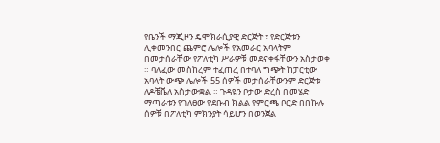የቤንች ማጂዞን ዴሞክራሲያዊ ድርጅት ፣ የድርጅቱን ሊቀመንበር ጨምሮ ሌሎች የአመራር አባላትም በመታሰራቸው የፖለቲካ ሥራዎቹ መደናቀፋቸውን አስታወቀ ። ባለፈው መስከረም ተፈጠረ በተባለ ግጭት ከፓርቲው አባላት ውጭ ሌሎች 55 ሰዎች መታሰራቸውንም ድርጅቱ ለዶቼቬለ አስታውቋል ። ጉዳዩን ቦታው ድረስ በመሄድ ማጣራቱን የገለፀው የደቡብ ክልል የምርጫ ቦርድ በበኩሉ ሰዎቹ በፖለቲካ ምክንያት ሳይሆን በወንጀል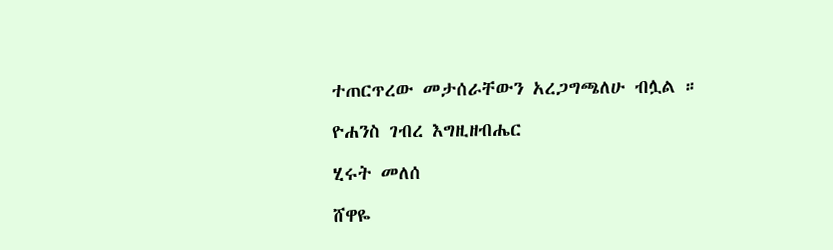ተጠርጥረው መታሰራቸውን አረጋግጫለሁ ብሏል ።

ዮሐንስ ገብረ እግዚዘብሔር

ሂሩት መለሰ

ሸዋዬ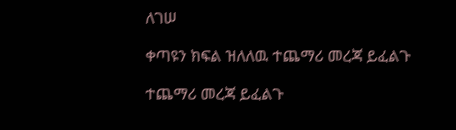ለገሠ

ቀጣዩን ክፍል ዝለለዉ ተጨማሪ መረጃ ይፈልጉ

ተጨማሪ መረጃ ይፈልጉ